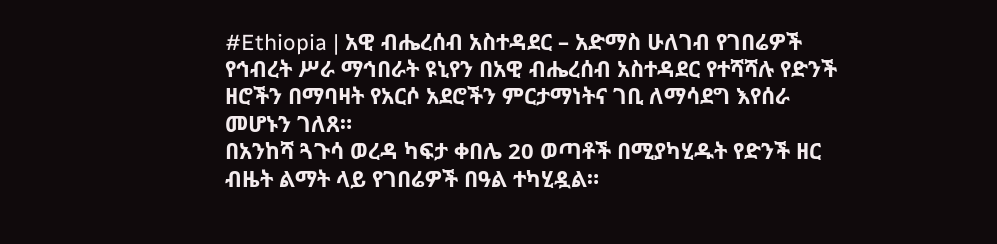#Ethiopia | አዊ ብሔረሰብ አስተዳደር – አድማስ ሁለገብ የገበሬዎች የኅብረት ሥራ ማኅበራት ዩኒየን በአዊ ብሔረሰብ አስተዳደር የተሻሻሉ የድንች ዘሮችን በማባዛት የአርሶ አደሮችን ምርታማነትና ገቢ ለማሳደግ እየሰራ መሆኑን ገለጸ።
በአንከሻ ጓጉሳ ወረዳ ካፍታ ቀበሌ 20 ወጣቶች በሚያካሂዱት የድንች ዘር ብዜት ልማት ላይ የገበሬዎች በዓል ተካሂዷል።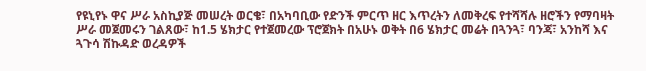የዩኒየኑ ዋና ሥራ አስኪያጅ መሠረት ወርቄ፣ በአካባቢው የድንች ምርጥ ዘር እጥረትን ለመቅረፍ የተሻሻሉ ዘሮችን የማባዛት ሥራ መጀመሩን ገልጸው፣ ከ1.5 ሄክታር የተጀመረው ፕሮጀክት በአሁኑ ወቅት በ6 ሄክታር መሬት በጓንጓ፣ ባንጃ፣ አንከሻ እና ጓጉሳ ሽኩዳድ ወረዳዎች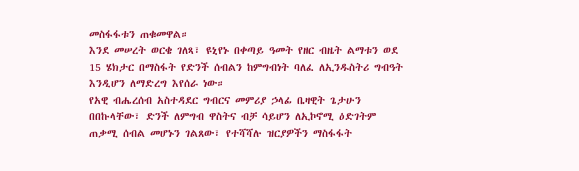መስፋፋቱን ጠቁመዋል።
እንደ መሠረት ወርቄ ገለጻ፣ ዩኒየኑ በቀጣይ ዓመት የዘር ብዜት ልማቱን ወደ 15 ሄክታር በማስፋት የድንች ሰብልን ከምግብነት ባለፈ ለኢንዱስትሪ ግብዓት እንዲሆን ለማድረግ እየሰራ ነው።
የአዊ ብሔረሰብ አስተዳደር ግብርና መምሪያ ኃላፊ ቤዛዊት ጌታሁን በበኩላቸው፣ ድንች ለምግብ ዋስትና ብቻ ሳይሆን ለኢኮኖሚ ዕድገትም ጠቃሚ ሰብል መሆኑን ገልጸው፣ የተሻሻሉ ዝርያዎችን ማስፋፋት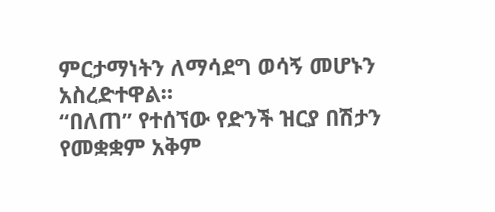ምርታማነትን ለማሳደግ ወሳኝ መሆኑን አስረድተዋል።
“በለጠ” የተሰኘው የድንች ዝርያ በሽታን የመቋቋም አቅም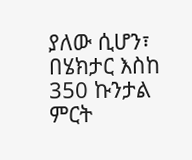ያለው ሲሆን፣ በሄክታር እስከ 350 ኩንታል ምርት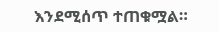እንደሚሰጥ ተጠቁሟል።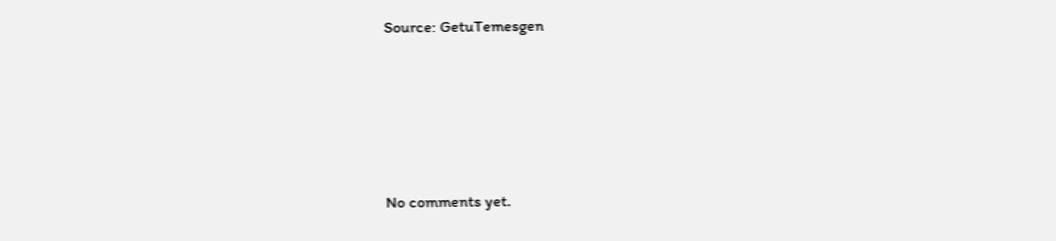Source: GetuTemesgen









No comments yet.